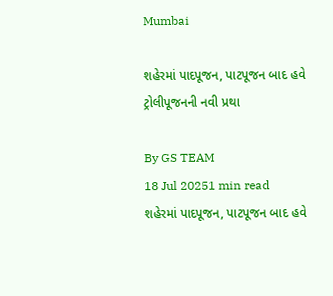Mumbai

શહેરમાં પાદપૂજન, પાટપૂજન બાદ હવે ટ્રોલીપૂજનની નવી પ્રથા

By GS TEAM
18 Jul 20251 min read
શહેરમાં પાદપૂજન, પાટપૂજન બાદ હવે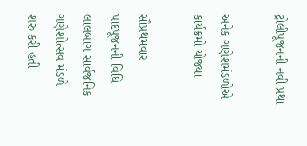ટ્રોલીપૂજનની નવી પ્રથા

અનેક ગણેશમંડળોએ કાર્યક્રમો યોજ્યા

સૌપ્રથમવાર પાદપૂજનની વિધિ લાલબાગ સાર્વજનિક ગણેશોત્સવ મંડળે શરુ કરી હતી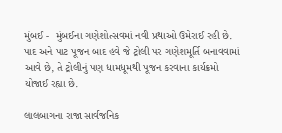મુંબઈ -  મુંબઈના ગણેશોત્સવમાં નવી પ્રથાઓ ઉમેરાઈ રહી છે. પાદ અને પાટ પૂજન બાદ હવે જે ટ્રોલી પર ગણેશમૂર્તિ બનાવવામાં આવે છે, તે ટ્રોલીનું પણ ધામધૂમથી પૂજન કરવાના કાર્યક્રમો યોજાઈ રહ્યા છે.

લાલબાગના રાજા સાર્વજનિક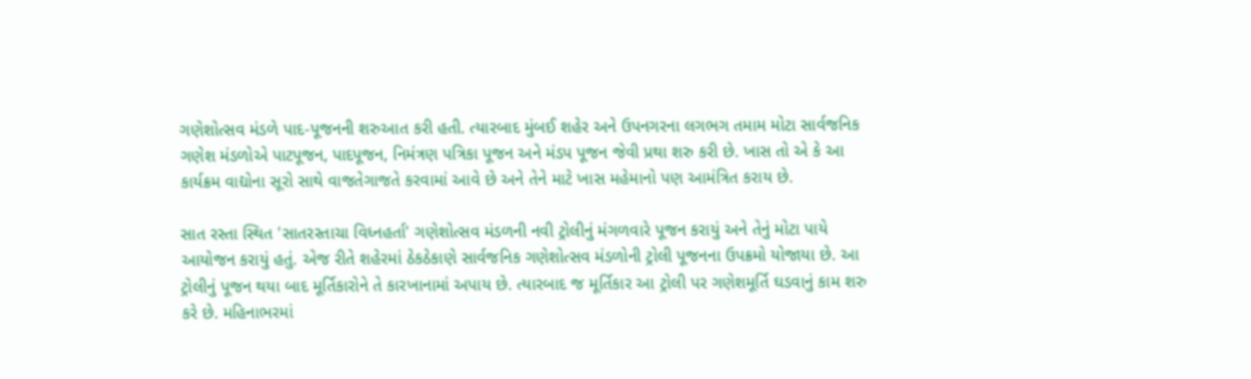ગણેશોત્સવ મંડળે પાદ-પૂજનની શરુઆત કરી હતી. ત્યારબાદ મુંબઈ શહેર અને ઉપનગરના લગભગ તમામ મોટા સાર્વજનિક ગણેશ મંડળોએ પાટપૂજન, પાદપૂજન, નિમંત્રણ પત્રિકા પૂજન અને મંડપ પૂજન જેવી પ્રથા શરુ કરી છે. ખાસ તો એ કે આ કાર્યક્રમ વાદ્યોના સૂરો સાથે વાજતેગાજતે કરવામાં આવે છે અને તેને માટે ખાસ મહેમાનો પણ આમંત્રિત કરાય છે.

સાત રસ્તા સ્થિત 'સાતરસ્તાચા વિધ્નહર્તા' ગણેશોત્સવ મંડળની નવી ટ્રોલીનું મંગળવારે પૂજન કરાયું અને તેનું મોટા પાયે આયોજન કરાયું હતું. એજ રીતે શહેરમાં ઠેકઠેકાણે સાર્વજનિક ગણેશોત્સવ મંડળોની ટ્રોલી પૂજનના ઉપક્રમો યોજાયા છે. આ ટ્રોલીનું પૂજન થયા બાદ મૂર્તિકારોને તે કારખાનામાં અપાય છે. ત્યારબાદ જ મૂર્તિકાર આ ટ્રોલી પર ગણેશમૂર્તિ ઘડવાનું કામ શરુ કરે છે. મહિનાભરમાં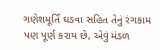ગણેશમૂર્તિ ઘડવા સહિત તેનું રંગકામ પણ પૂર્ણ કરાય છે, એવું મંડળ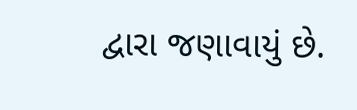દ્વારા જણાવાયું છે.